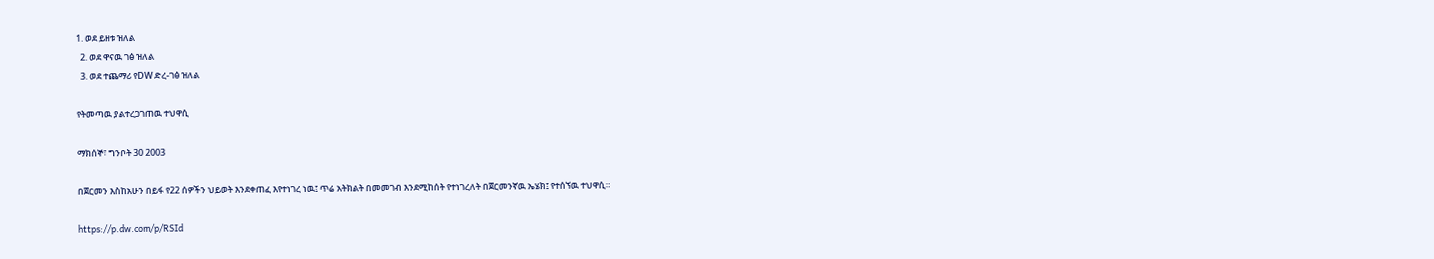1. ወደ ይዘቱ ዝለል
  2. ወደ ዋናዉ ገፅ ዝለል
  3. ወደ ተጨማሪ የDW ድረ-ገፅ ዝለል

የትመጣዉ ያልተረጋገጠዉ ተህዋሲ

ማክሰኞ፣ ግንቦት 30 2003

በጀርመን እስከአሁን በይፋ የ22 ሰዎችን ህይወት እንደቀጠፈ እየተነገረ ነዉ፤ ጥሬ አትክልት በመመገብ እንደሚከሰት የተነገረለት በጀርመንኛዉ ኤሄክ፤ የተሰኘዉ ተህዋሲ።

https://p.dw.com/p/RSId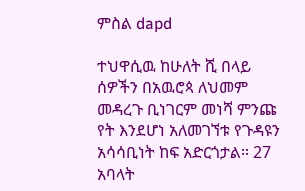ምስል dapd

ተህዋሲዉ ከሁለት ሺ በላይ ሰዎችን በአዉሮጳ ለህመም መዳረጉ ቢነገርም መነሻ ምንጩ የት እንደሆነ አለመገኘቱ የጉዳዩን አሳሳቢነት ከፍ አድርጎታል። 27 አባላት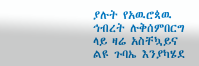ያሉት የአዉሮጳዉ ኅብረት ሉቅሰምበርግ ላይ ዛሬ አስቸኳይና ልዩ ጉባኤ እንያካሄደ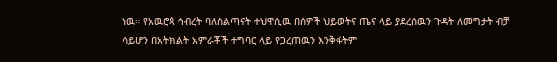ነዉ። የአዉሮጳ ኅብረት ባለስልጣናት ተህዋሲዉ በሰዎች ህይወትና ጤና ላይ ያደረሰዉን ጉዳት ለመግታት ብቻ ሳይሆን በአትክልት አምራቾች ተግባር ላይ የጋረጠዉን እንቅፋትም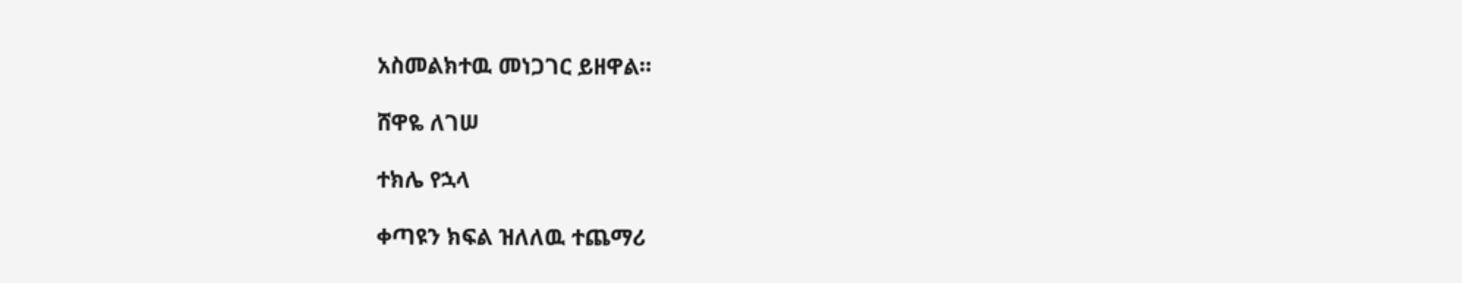አስመልክተዉ መነጋገር ይዘዋል።

ሸዋዬ ለገሠ

ተክሌ የኋላ

ቀጣዩን ክፍል ዝለለዉ ተጨማሪ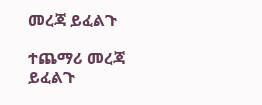መረጃ ይፈልጉ

ተጨማሪ መረጃ ይፈልጉ